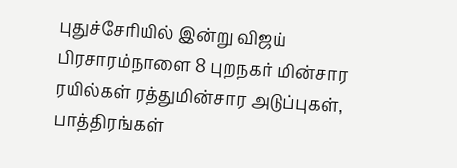புதுச்சேரியில் இன்று விஜய் பிரசாரம்நாளை 8 புறநகர் மின்சார ரயில்கள் ரத்துமின்சார அடுப்புகள், பாத்திரங்கள்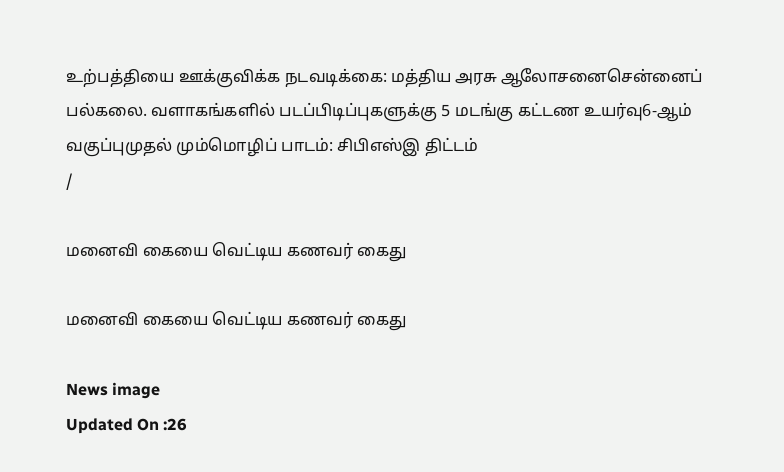உற்பத்தியை ஊக்குவிக்க நடவடிக்கை: மத்திய அரசு ஆலோசனைசென்னைப் பல்கலை. வளாகங்களில் படப்பிடிப்புகளுக்கு 5 மடங்கு கட்டண உயர்வு6-ஆம் வகுப்புமுதல் மும்மொழிப் பாடம்: சிபிஎஸ்இ திட்டம்
/

மனைவி கையை வெட்டிய கணவர் கைது

மனைவி கையை வெட்டிய கணவர் கைது

News image
Updated On :26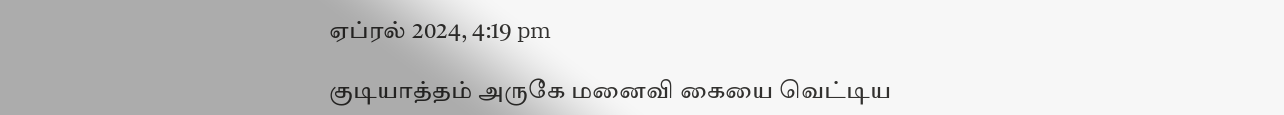ஏப்ரல் 2024, 4:19 pm

குடியாத்தம் அருகே மனைவி கையை வெட்டிய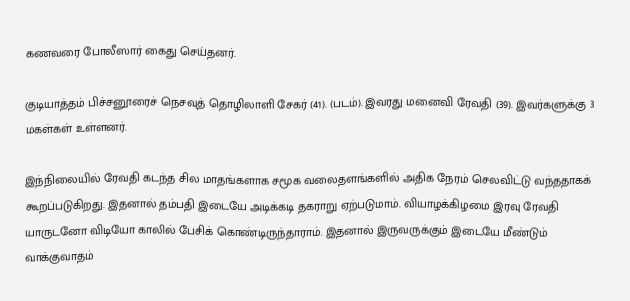கணவரை போலீஸார் கைது செய்தனர்.

குடியாத்தம் பிச்சனூரைச் நெசவுத் தொழிலாளி சேகர் (41). (படம்). இவரது மனைவி ரேவதி (39). இவர்களுக்கு 3 மகள்கள் உள்ளனர்.

இந்நிலையில் ரேவதி கடந்த சில மாதங்களாக சமூக வலைதளங்களில் அதிக நேரம் செலவிட்டு வந்ததாகக் கூறப்படுகிறது. இதனால் தம்பதி இடையே அடிக்கடி தகராறு ஏற்படுமாம். வியாழக்கிழமை இரவு ரேவதி யாருடனோ விடியோ காலில் பேசிக் கொண்டிருந்தாராம். இதனால் இருவருக்கும் இடையே மீண்டும் வாக்குவாதம்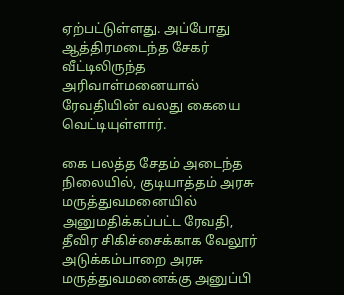ஏற்பட்டுள்ளது. அப்போது ஆத்திரமடைந்த சேகர் வீட்டிலிருந்த அரிவாள்மனையால் ரேவதியின் வலது கையை வெட்டியுள்ளார்.

கை பலத்த சேதம் அடைந்த நிலையில், குடியாத்தம் அரசு மருத்துவமனையில் அனுமதிக்கப்பட்ட ரேவதி, தீவிர சிகிச்சைக்காக வேலூர் அடுக்கம்பாறை அரசு மருத்துவமனைக்கு அனுப்பி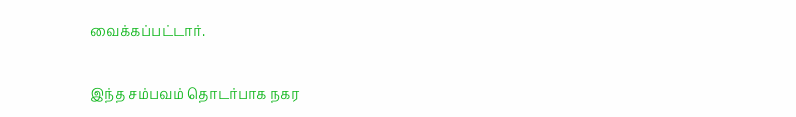வைக்கப்பட்டார்.

இந்த சம்பவம் தொடர்பாக நகர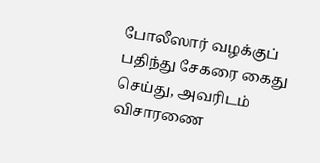போலீஸார் வழக்குப் பதிந்து சேகரை கைது செய்து, அவரிடம் விசாரணை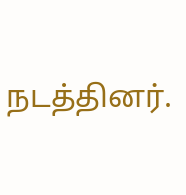நடத்தினர்.